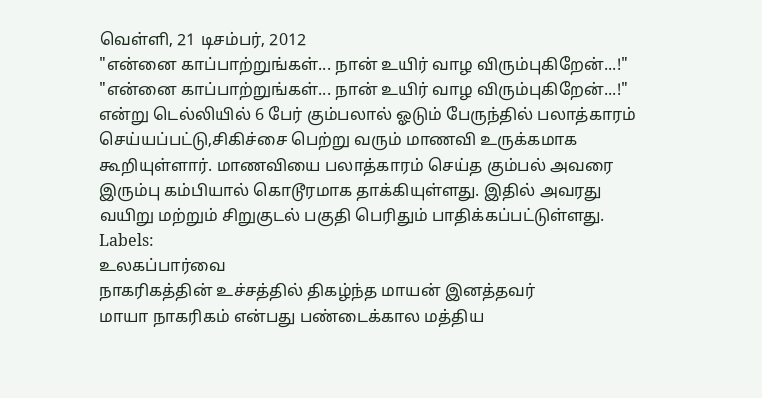வெள்ளி, 21 டிசம்பர், 2012
"என்னை காப்பாற்றுங்கள்... நான் உயிர் வாழ விரும்புகிறேன்...!"
"என்னை காப்பாற்றுங்கள்... நான் உயிர் வாழ விரும்புகிறேன்...!" என்று டெல்லியில் 6 பேர் கும்பலால் ஓடும் பேருந்தில் பலாத்காரம் செய்யப்பட்டு,சிகிச்சை பெற்று வரும் மாணவி உருக்கமாக கூறியுள்ளார். மாணவியை பலாத்காரம் செய்த கும்பல் அவரை இரும்பு கம்பியால் கொடூரமாக தாக்கியுள்ளது. இதில் அவரது வயிறு மற்றும் சிறுகுடல் பகுதி பெரிதும் பாதிக்கப்பட்டுள்ளது.
Labels:
உலகப்பார்வை
நாகரிகத்தின் உச்சத்தில் திகழ்ந்த மாயன் இனத்தவர்
மாயா நாகரிகம் என்பது பண்டைக்கால மத்திய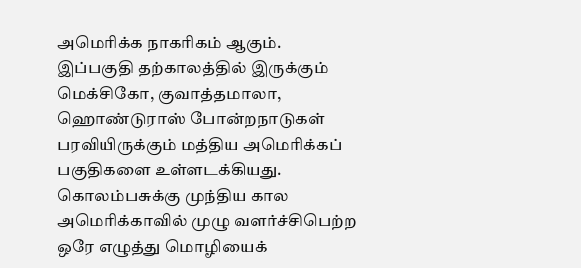அமெரிக்க நாகரிகம் ஆகும். இப்பகுதி தற்காலத்தில் இருக்கும் மெக்சிகோ, குவாத்தமாலா, ஹொண்டுராஸ் போன்றநாடுகள் பரவியிருக்கும் மத்திய அமெரிக்கப் பகுதிகளை உள்ளடக்கியது. கொலம்பசுக்கு முந்திய கால அமெரிக்காவில் முழு வளர்ச்சிபெற்ற ஒரே எழுத்து மொழியைக்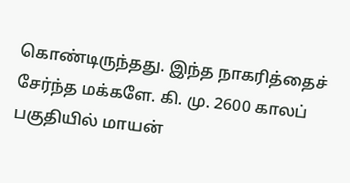கொண்டிருந்தது. இந்த நாகரித்தைச் சேர்ந்த மக்களே. கி. மு. 2600 காலப் பகுதியில் மாயன்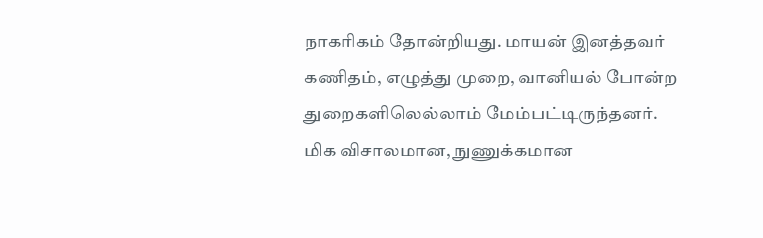நாகரிகம் தோன்றியது. மாயன் இனத்தவர் கணிதம், எழுத்து முறை, வானியல் போன்ற துறைகளிலெல்லாம் மேம்பட்டிருந்தனர். மிக விசாலமான, நுணுக்கமான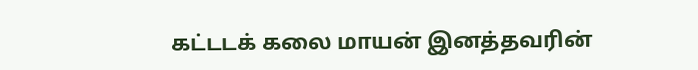கட்டடக் கலை மாயன் இனத்தவரின்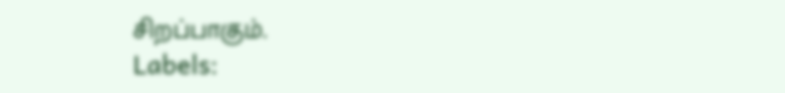சிறப்பாகும்.
Labels: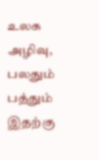உலக அழிவு,
பலதும் பத்தும்
இதற்கு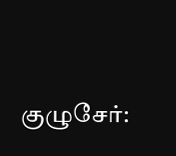குழுசேர்: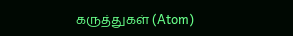கருத்துகள் (Atom)